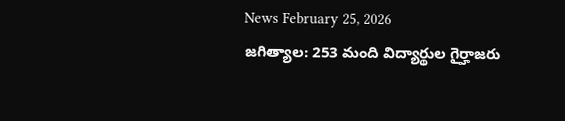News February 25, 2026
జగిత్యాల: 253 మంది విద్యార్థుల గైర్హాజరు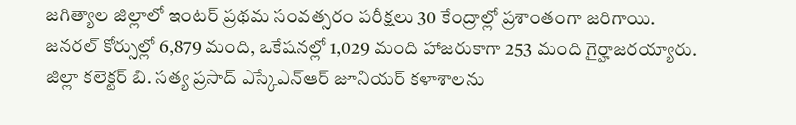జగిత్యాల జిల్లాలో ఇంటర్ ప్రథమ సంవత్సరం పరీక్షలు 30 కేంద్రాల్లో ప్రశాంతంగా జరిగాయి. జనరల్ కోర్సుల్లో 6,879 మంది, ఒకేషనల్లో 1,029 మంది హాజరుకాగా 253 మంది గైర్హాజరయ్యారు. జిల్లా కలెక్టర్ బి. సత్య ప్రసాద్ ఎస్కేఎన్ఆర్ జూనియర్ కళాశాలను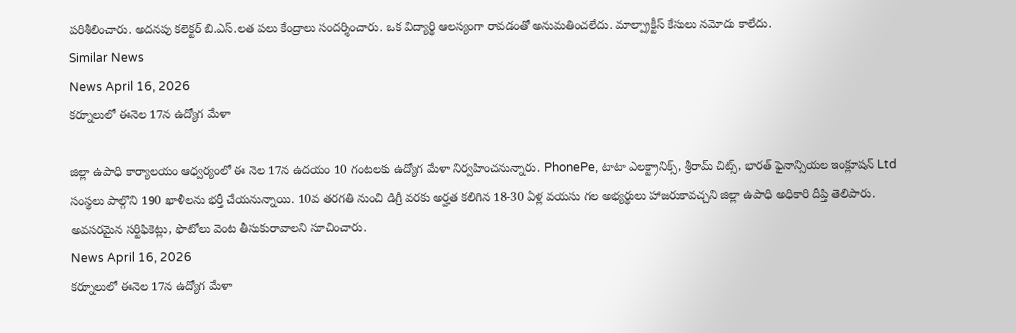పరిశీలించారు. అదనపు కలెక్టర్ బి.ఎస్.లత పలు కేంద్రాలు సందర్శించారు. ఒక విద్యార్థి ఆలస్యంగా రావడంతో అనుమతించలేదు. మాల్ప్రాక్టీస్ కేసులు నమోదు కాలేదు.
Similar News
News April 16, 2026
కర్నూలులో ఈనెల 17న ఉద్యోగ మేళా

జిల్లా ఉపాధి కార్యాలయం ఆధ్వర్యంలో ఈ నెల 17న ఉదయం 10 గంటలకు ఉద్యోగ మేళా నిర్వహించనున్నారు. PhonePe, టాటా ఎలక్ట్రానిక్స్, శ్రీరామ్ చిట్స్, భారత్ ఫైనాన్సియల ఇంక్లూషన్ Ltd సంస్థలు పాల్గొని 190 ఖాళీలను భర్తీ చేయనున్నాయి. 10వ తరగతి నుంచి డిగ్రీ వరకు అర్హత కలిగిన 18-30 ఏళ్ల వయసు గల అభ్యర్థులు హాజరుకావచ్చని జిల్లా ఉపాధి అధికారి దీప్తి తెలిపారు. అవసరమైన సర్టిఫికెట్లు, ఫొటోలు వెంట తీసుకురావాలని సూచించారు.
News April 16, 2026
కర్నూలులో ఈనెల 17న ఉద్యోగ మేళా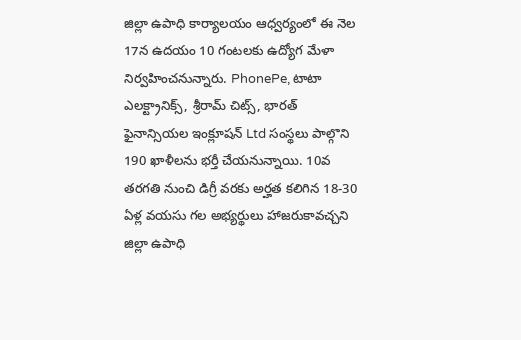జిల్లా ఉపాధి కార్యాలయం ఆధ్వర్యంలో ఈ నెల 17న ఉదయం 10 గంటలకు ఉద్యోగ మేళా నిర్వహించనున్నారు. PhonePe, టాటా ఎలక్ట్రానిక్స్, శ్రీరామ్ చిట్స్, భారత్ ఫైనాన్సియల ఇంక్లూషన్ Ltd సంస్థలు పాల్గొని 190 ఖాళీలను భర్తీ చేయనున్నాయి. 10వ తరగతి నుంచి డిగ్రీ వరకు అర్హత కలిగిన 18-30 ఏళ్ల వయసు గల అభ్యర్థులు హాజరుకావచ్చని జిల్లా ఉపాధి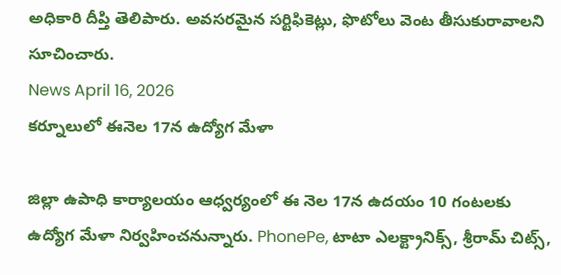అధికారి దీప్తి తెలిపారు. అవసరమైన సర్టిఫికెట్లు, ఫొటోలు వెంట తీసుకురావాలని సూచించారు.
News April 16, 2026
కర్నూలులో ఈనెల 17న ఉద్యోగ మేళా

జిల్లా ఉపాధి కార్యాలయం ఆధ్వర్యంలో ఈ నెల 17న ఉదయం 10 గంటలకు ఉద్యోగ మేళా నిర్వహించనున్నారు. PhonePe, టాటా ఎలక్ట్రానిక్స్, శ్రీరామ్ చిట్స్,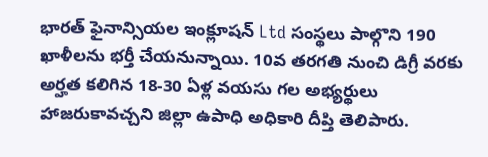భారత్ ఫైనాన్సియల ఇంక్లూషన్ Ltd సంస్థలు పాల్గొని 190 ఖాళీలను భర్తీ చేయనున్నాయి. 10వ తరగతి నుంచి డిగ్రీ వరకు అర్హత కలిగిన 18-30 ఏళ్ల వయసు గల అభ్యర్థులు హాజరుకావచ్చని జిల్లా ఉపాధి అధికారి దీప్తి తెలిపారు.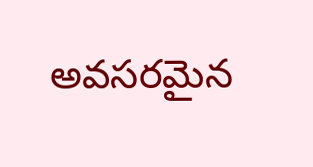అవసరమైన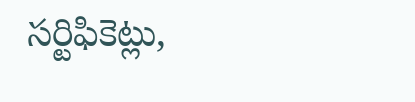సర్టిఫికెట్లు,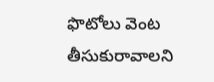ఫొటోలు వెంట తీసుకురావాలని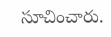సూచించారు.